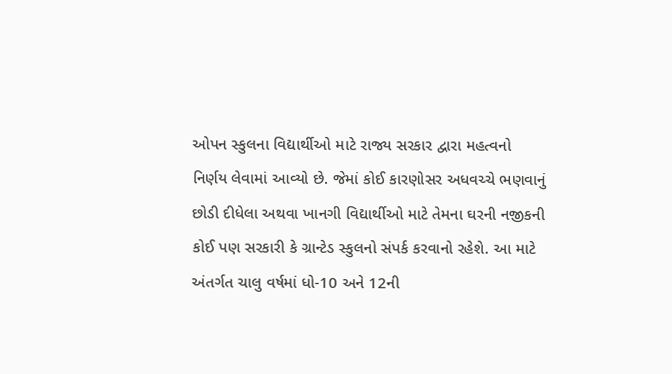ઓપન સ્કુલના વિદ્યાર્થીઓ માટે રાજ્ય સરકાર દ્વારા મહત્વનો નિર્ણય લેવામાં આવ્યો છે. જેમાં કોઈ કારણોસર અધવચ્ચે ભણવાનું છોડી દીધેલા અથવા ખાનગી વિદ્યાર્થીઓ માટે તેમના ઘરની નજીકની કોઈ પણ સરકારી કે ગ્રાન્ટેડ સ્કુલનો સંપર્ક કરવાનો રહેશે. આ માટે અંતર્ગત ચાલુ વર્ષમાં ધો-10 અને 12ની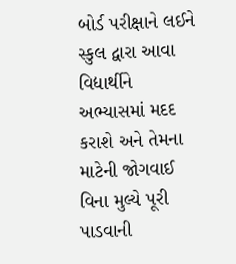બોર્ડ પરીક્ષાને લઈને સ્કુલ દ્વારા આવા વિદ્યાર્થીને અભ્યાસમાં મદદ કરાશે અને તેમના માટેની જોગવાઈ વિના મુલ્યે પૂરી પાડવાની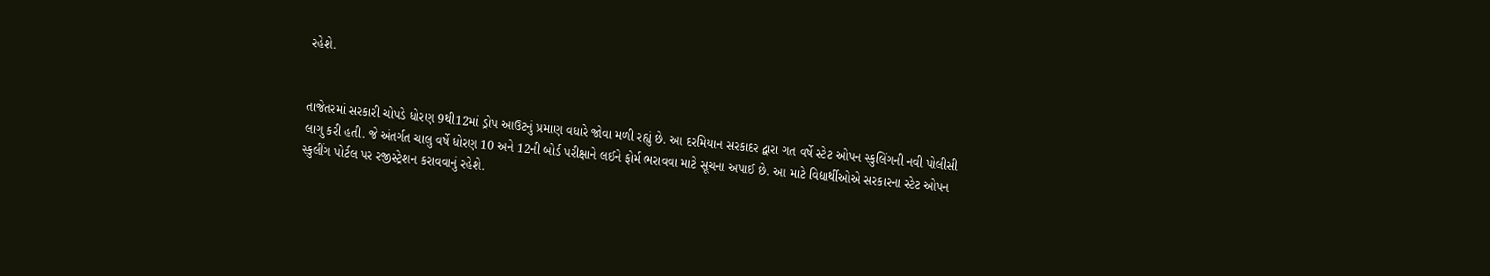રહેશે.


તાજેતરમાં સરકારી ચોપડે ધોરણ 9થી12માં ડ્રોપ આઉટનું પ્રમાણ વધારે જોવા મળી રહ્યું છે. આ દરમિયાન સરકાદર દ્વારા ગત વર્ષે સ્ટેટ ઓપન સ્કુલિંગની નવી પોલીસી લાગુ કરી હતી. જે અંતર્ગત ચાલુ વર્ષે ધોરણ 10 અને 12ની બોર્ડ પરીક્ષાને લઈને ફોર્મ ભરાવવા માટે સૂચના અપાઈ છે. આ માટે વિદ્યાર્થીઓએ સરકારના સ્ટેટ ઓપન સ્કુલીંગ પોર્ટલ પર રજીસ્ટ્રેશન કરાવવાનું રહેશે.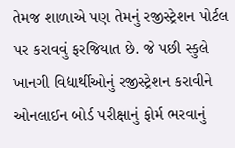તેમજ શાળાએ પણ તેમનું રજીસ્ટ્રેશન પોર્ટલ પર કરાવવું ફરજિયાત છે. જે પછી સ્કુલે ખાનગી વિદ્યાર્થીઓનું રજીસ્ટ્રેશન કરાવીને ઓનલાઈન બોર્ડ પરીક્ષાનું ફોર્મ ભરવાનું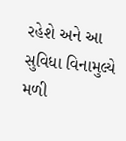રહેશે અને આ સુવિધા વિનામુલ્યે મળી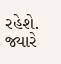રહેશે. જ્યારે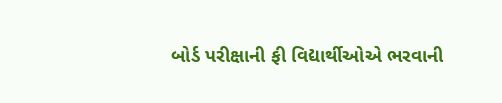બોર્ડ પરીક્ષાની ફી વિદ્યાર્થીઓએ ભરવાની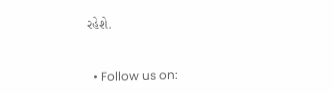રહેશે.


  • Follow us on: